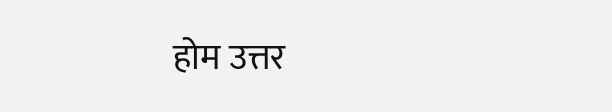होम उत्तर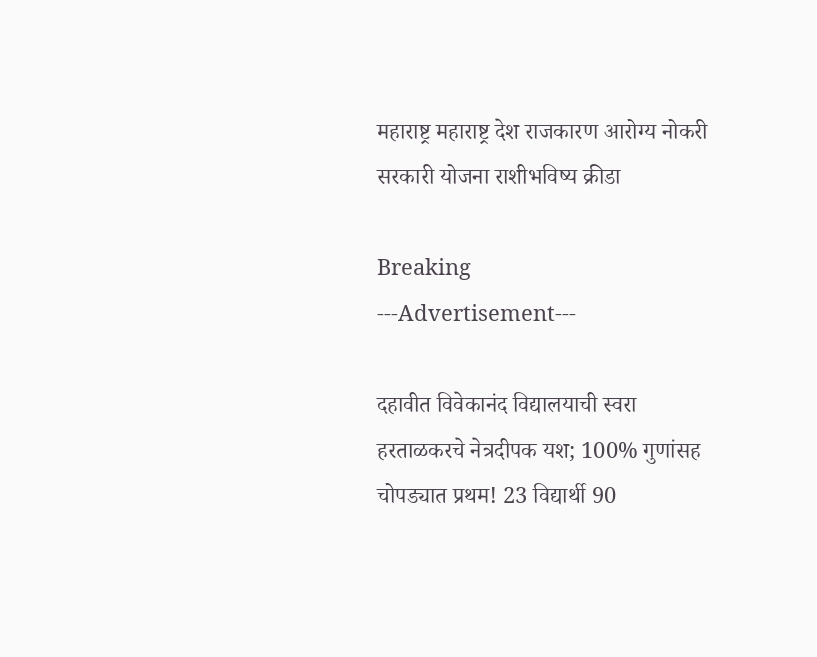महाराष्ट्र महाराष्ट्र देश राजकारण आरोग्य नोकरी सरकारी योजना राशीभविष्य क्रीडा

Breaking
---Advertisement---

दहावीत विवेकानंद विद्यालयाची स्वरा हरताळकरचे नेत्रदीपक यश; 100% गुणांसह चोपड्यात प्रथम! 23 विद्यार्थी 90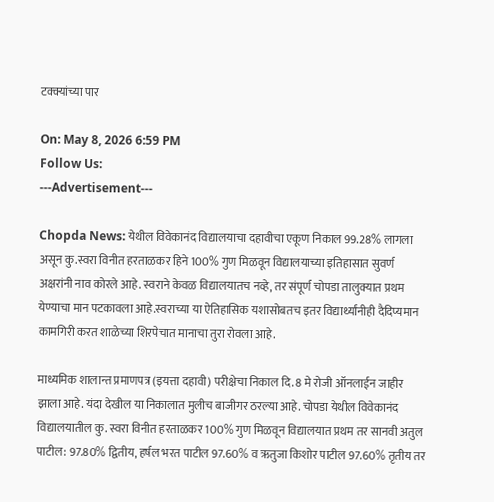टक्क्यांच्या पार

On: May 8, 2026 6:59 PM
Follow Us:
---Advertisement---

Chopda News: येथील विवेकानंद विद्यालयाचा दहावीचा एकूण निकाल 99.28% लागला असून कु.स्वरा विनीत हरताळकर हिने 100% गुण मिळवून विद्यालयाच्या इतिहासात सुवर्ण अक्षरांनी नाव कोरले आहे. स्वराने केवळ विद्यालयातच नव्हे, तर संपूर्ण चोपडा तालुक्यात प्रथम येण्याचा मान पटकावला आहे.स्वराच्या या ऐतिहासिक यशासोबतच इतर विद्यार्थ्यांनीही दैदिप्यमान कामगिरी करत शाळेच्या शिरपेचात मानाचा तुरा रोवला आहे.

माध्यमिक शालान्त प्रमाणपत्र (इयत्ता दहावी) परीक्षेचा निकाल दि. 8 मे रोजी ऑनलाईन जाहीर झाला आहे. यंदा देखील या निकालात मुलीच बाजीगर ठरल्या आहे. चोपडा येथील विवेकानंद विद्यालयातील कु. स्वरा विनीत हरताळकर 100% गुण मिळवून विद्यालयात प्रथम तर सानवी अतुल पाटील: 97.80% द्वितीय, हर्षल भरत पाटील 97.60% व ऋतुजा किशोर पाटील 97.60% तृतीय तर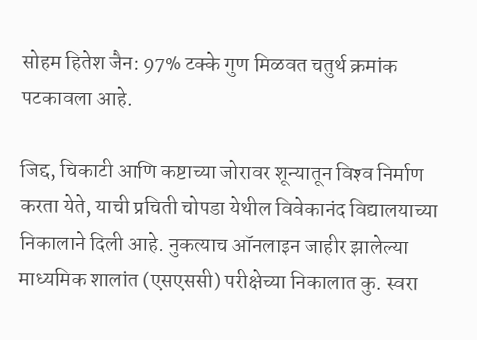सोहम हितेश जैन: 97% टक्के गुण मिळवत चतुर्थ क्रमांक पटकावला आहे.

जिद्द, चिकाटी आणि कष्टाच्या जोरावर शून्यातून विश्‍व निर्माण करता येते, याची प्रचिती चोपडा येथील विवेकानंद विद्यालयाच्या निकालाने दिली आहे. नुकत्याच ऑनलाइन जाहीर झालेल्या माध्यमिक शालांत (एसएससी) परीक्षेच्या निकालात कु. स्वरा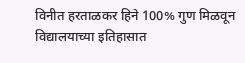विनीत हरताळकर हिने 100% गुण मिळवून विद्यालयाच्या इतिहासात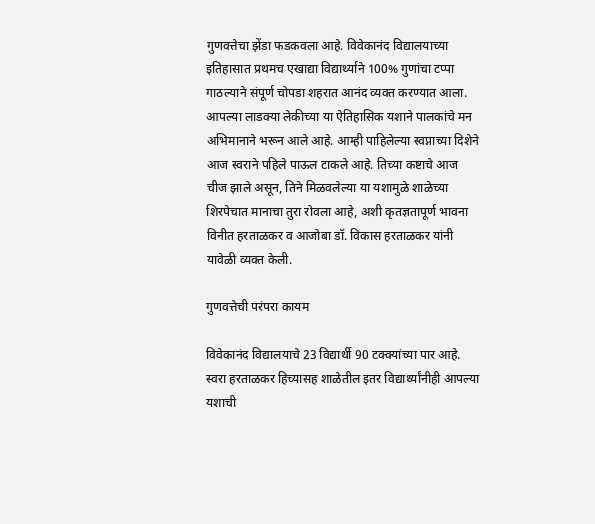गुणवत्तेचा झेंडा फडकवला आहे. विवेकानंद विद्यालयाच्या इतिहासात प्रथमच एखाद्या विद्यार्थ्याने 100% गुणांचा टप्पा गाठल्याने संपूर्ण चोपडा शहरात आनंद व्यक्त करण्यात आला. आपल्या लाडक्या लेकीच्या या ऐतिहासिक यशाने पालकांचे मन अभिमानाने भरून आले आहे. आम्ही पाहिलेल्या स्वप्नाच्या दिशेने आज स्वराने पहिले पाऊल टाकले आहे. तिच्या कष्टाचे आज चीज झाले असून, तिने मिळवलेल्या या यशामुळे शाळेच्या शिरपेचात मानाचा तुरा रोवला आहे, अशी कृतज्ञतापूर्ण भावना विनीत हरताळकर व आजोबा डॉ. विकास हरताळकर यांनी यावेळी व्यक्त केली.

गुणवत्तेची परंपरा कायम

विवेकानंद विद्यालयाचे 23 विद्यार्थी 90 टक्क्यांच्या पार आहे. स्वरा हरताळकर हिच्यासह शाळेतील इतर विद्यार्थ्यांनीही आपल्या यशाची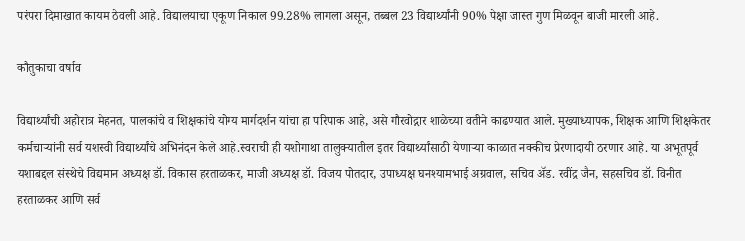परंपरा दिमाखात कायम ठेवली आहे. विद्यालयाचा एकूण निकाल 99.28% लागला असून, तब्बल 23 विद्यार्थ्यांनी 90% पेक्षा जास्त गुण मिळवून बाजी मारली आहे.

कौतुकाचा वर्षाव

विद्यार्थ्यांची अहोरात्र मेहनत, पालकांचे व शिक्षकांचे योग्य मार्गदर्शन यांचा हा परिपाक आहे, असे गौरवोद्गार शाळेच्या वतीने काढण्यात आले. मुख्याध्यापक, शिक्षक आणि शिक्षकेतर कर्मचार्‍यांनी सर्व यशस्वी विद्यार्थ्यांचे अभिनंदन केले आहे.स्वराची ही यशोगाथा तालुक्यातील इतर विद्यार्थ्यांसाठी येणार्‍या काळात नक्कीच प्रेरणादायी ठरणार आहे. या अभूतपूर्व यशाबद्दल संस्थेचे विद्यमान अध्यक्ष डॉ. विकास हरताळकर, माजी अध्यक्ष डॉ. विजय पोतदार, उपाध्यक्ष घनश्यामभाई अग्रवाल, सचिव अ‍ॅड. रवींद्र जैन, सहसचिव डॉ. विनीत हरताळकर आणि सर्व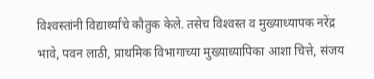विश्‍वस्तांनी विद्यार्थ्यांचे कौतुक केले. तसेच विश्‍वस्त व मुख्याध्यापक नरेंद्र भावे, पवन लाठी, प्राथमिक विभागाच्या मुख्याध्यापिका आशा चित्ते, संजय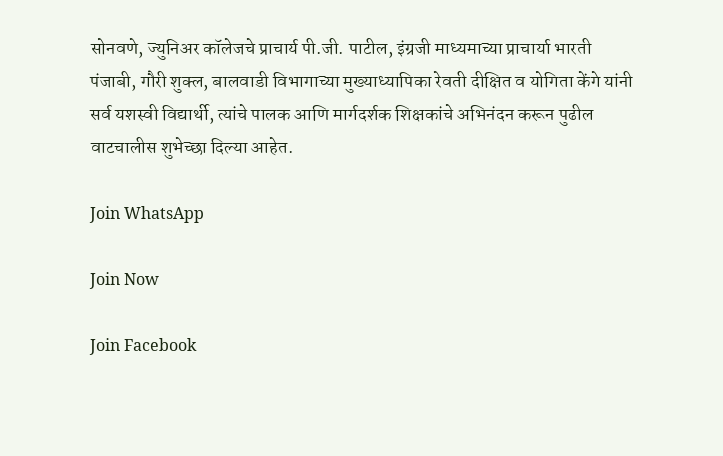सोनवणे, ज्युनिअर कॉलेजचे प्राचार्य पी.जी. पाटील, इंग्रजी माध्यमाच्या प्राचार्या भारती पंजाबी, गौरी शुक्‍ल, बालवाडी विभागाच्या मुख्याध्यापिका रेवती दीक्षित व योगिता केंगे यांनी सर्व यशस्वी विद्यार्थी, त्यांचे पालक आणि मार्गदर्शक शिक्षकांचे अभिनंदन करून पुढील वाटचालीस शुभेच्छा दिल्या आहेत.

Join WhatsApp

Join Now

Join Facebook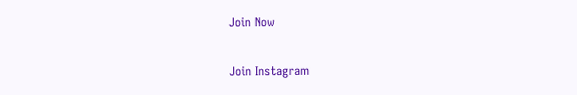Join Now

Join Instagram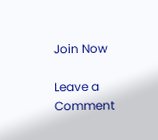Join Now

Leave a Comment